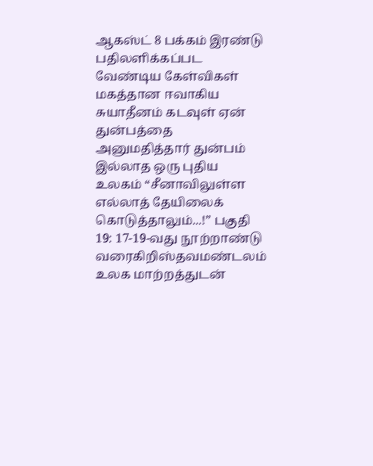ஆகஸ்ட் 8 பக்கம் இரண்டு பதிலளிக்கப்பட வேண்டிய கேள்விகள் மகத்தான ஈவாகிய சுயாதீனம் கடவுள் ஏன் துன்பத்தை அனுமதித்தார் துன்பம் இல்லாத ஒரு புதிய உலகம் “சீனாவிலுள்ள எல்லாத் தேயிலைக் கொடுத்தாலும்...!” பகுதி 19: 17-19-வது நூற்றாண்டு வரைகிறிஸ்தவமண்டலம் உலக மாற்றத்துடன்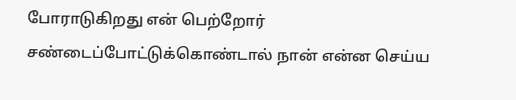போராடுகிறது என் பெற்றோர் சண்டைப்போட்டுக்கொண்டால் நான் என்ன செய்ய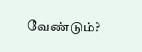வேண்டும்?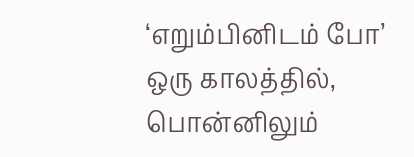‘எறும்பினிடம் போ’ ஒரு காலத்தில், பொன்னிலும்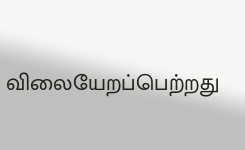விலையேறப்பெற்றது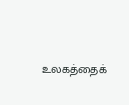உலகத்தைக்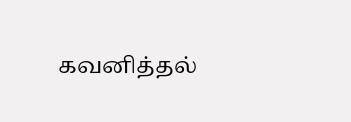கவனித்தல்